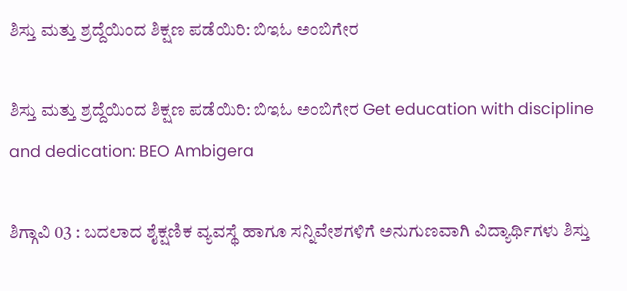ಶಿಸ್ತು ಮತ್ತು ಶ್ರದ್ದೆಯಿಂದ ಶಿಕ್ಷಣ ಪಡೆಯಿರಿ: ಬಿಇಓ ಅಂಬಿಗೇರ

ಶಿಸ್ತು ಮತ್ತು ಶ್ರದ್ದೆಯಿಂದ ಶಿಕ್ಷಣ ಪಡೆಯಿರಿ: ಬಿಇಓ ಅಂಬಿಗೇರ Get education with discipline and dedication: BEO Ambigera

ಶಿಗ್ಗಾವಿ 03 : ಬದಲಾದ ಶೈಕ್ಷಣಿಕ ವ್ಯವಸ್ಥೆ ಹಾಗೂ ಸನ್ನಿವೇಶಗಳಿಗೆ ಅನುಗುಣವಾಗಿ ವಿದ್ಯಾರ್ಥಿಗಳು ಶಿಸ್ತು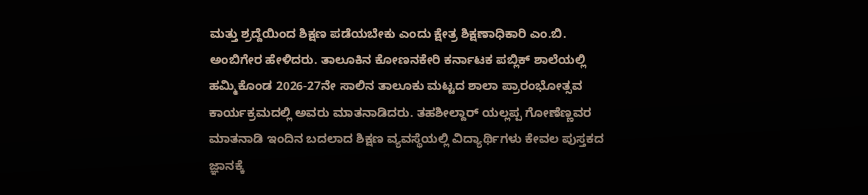ಮತ್ತು ಶ್ರದ್ದೆಯಿಂದ ಶಿಕ್ಷಣ ಪಡೆಯಬೇಕು ಎಂದು ಕ್ಷೇತ್ರ ಶಿಕ್ಷಣಾಧಿಕಾರಿ ಎಂ.ಬಿ. ಅಂಬಿಗೇರ ಹೇಳಿದರು. ತಾಲೂಕಿನ ಕೋಣನಕೇರಿ ಕರ್ನಾಟಕ ಪಬ್ಲಿಕ್‌ ಶಾಲೆಯಲ್ಲಿ ಹಮ್ಮಿಕೊಂಡ 2026-27ನೇ ಸಾಲಿನ ತಾಲೂಕು ಮಟ್ಟದ ಶಾಲಾ ಪ್ರಾರಂಭೋತ್ಸವ ಕಾರ್ಯಕ್ರಮದಲ್ಲಿ ಅವರು ಮಾತನಾಡಿದರು. ತಹಶೀಲ್ದಾರ್ ಯಲ್ಲಪ್ಪ ಗೋಣೆಣ್ಣವರ ಮಾತನಾಡಿ ಇಂದಿನ ಬದಲಾದ ಶಿಕ್ಷಣ ವ್ಯವಸ್ಥೆಯಲ್ಲಿ ವಿದ್ಯಾರ್ಥಿಗಳು ಕೇವಲ ಪುಸ್ತಕದ ಜ್ಞಾನಕ್ಕೆ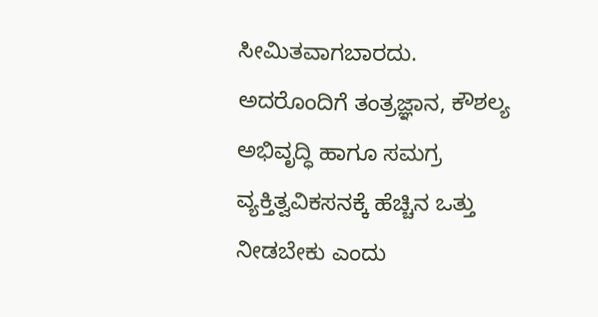ಸೀಮಿತವಾಗಬಾರದು. ಅದರೊಂದಿಗೆ ತಂತ್ರಜ್ಞಾನ, ಕೌಶಲ್ಯ ಅಭಿವೃದ್ಧಿ ಹಾಗೂ ಸಮಗ್ರ ವ್ಯಕ್ತಿತ್ವವಿಕಸನಕ್ಕೆ ಹೆಚ್ಚಿನ ಒತ್ತು ನೀಡಬೇಕು ಎಂದು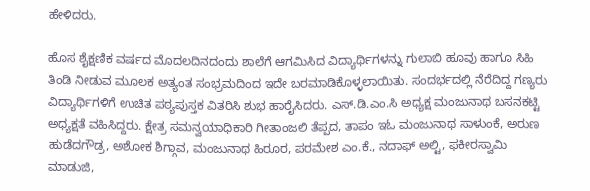ಹೇಳಿದರು.

ಹೊಸ ಶೈಕ್ಷಣಿಕ ವರ್ಷದ ಮೊದಲದಿನದಂದು ಶಾಲೆಗೆ ಆಗಮಿಸಿದ ವಿದ್ಯಾರ್ಥಿಗಳನ್ನು ಗುಲಾಬಿ ಹೂವು ಹಾಗೂ ಸಿಹಿ ತಿಂಡಿ ನೀಡುವ ಮೂಲಕ ಅತ್ಯಂತ ಸಂಭ್ರಮದಿಂದ ಇದೇ ಬರಮಾಡಿಕೊಳ್ಳಲಾಯಿತು. ಸಂದರ್ಭದಲ್ಲಿ ನೆರೆದಿದ್ದ ಗಣ್ಯರು ವಿದ್ಯಾರ್ಥಿಗಳಿಗೆ ಉಚಿತ ಪಠ್ಯಪುಸ್ತಕ ವಿತರಿಸಿ ಶುಭ ಹಾರೈಸಿದರು. ಎಸ್‌.ಡಿ.ಎಂ.ಸಿ ಅಧ್ಯಕ್ಷ ಮಂಜುನಾಥ ಬಸನಕಟ್ಟಿ ಅಧ್ಯಕ್ಷತೆ ವಹಿಸಿದ್ದರು. ಕ್ಷೇತ್ರ ಸಮನ್ವಯಾಧಿಕಾರಿ ಗೀತಾಂಜಲಿ ತೆಪ್ಪದ, ತಾಪಂ ಇಓ ಮಂಜುನಾಥ ಸಾಳುಂಕೆ, ಅರುಣ ಹುಡೆದಗೌಡ್ರ, ಅಶೋಕ ಶಿಗ್ಗಾವ, ಮಂಜುನಾಥ ಹಿರೂರ, ಪರಮೇಶ ಎಂ.ಕೆ., ನದಾಫ್ ಅಲ್ಟಿ, ಫಕೀರಸ್ವಾಮಿ ಮಾಡುಜಿ,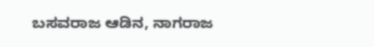ಬಸವರಾಜ ಆಡಿನ, ನಾಗರಾಜ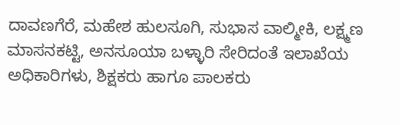ದಾವಣಗೆರೆ, ಮಹೇಶ ಹುಲಸೂಗಿ, ಸುಭಾಸ ವಾಲ್ಮೀಕಿ, ಲಕ್ಷ್ಮಣ ಮಾಸನಕಟ್ಟಿ, ಅನಸೂಯಾ ಬಳ್ಳಾರಿ ಸೇರಿದಂತೆ ಇಲಾಖೆಯ ಅಧಿಕಾರಿಗಳು, ಶಿಕ್ಷಕರು ಹಾಗೂ ಪಾಲಕರು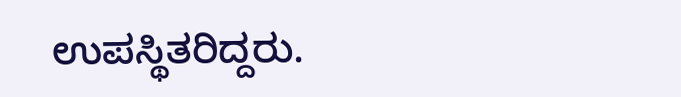ಉಪಸ್ಥಿತರಿದ್ದರು.